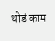थोडं काम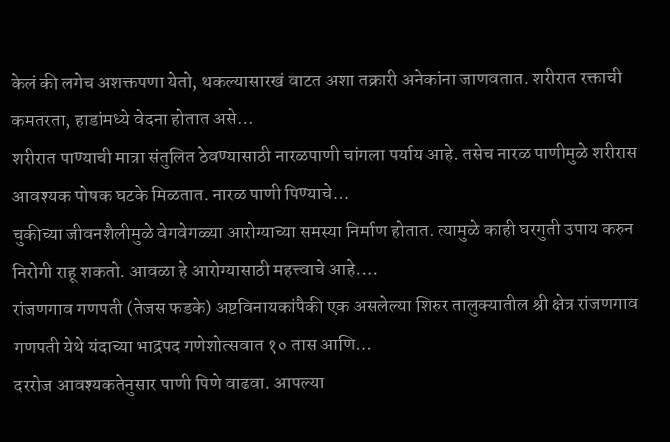केलं की लगेच अशक्तपणा येतो, थकल्यासारखं वाटत अशा तक्रारी अनेकांना जाणवतात. शरीरात रक्ताची कमतरता, हाडांमध्ये वेदना होतात असे…
शरीरात पाण्याची मात्रा संतुलित ठेवण्यासाठी नारळपाणी चांगला पर्याय आहे. तसेच नारळ पाणीमुळे शरीरास आवश्यक पोषक घटके मिळतात. नारळ पाणी पिण्याचे…
चुकीच्या जीवनशैलीमुळे वेगवेगळ्या आरोग्याच्या समस्या निर्माण होतात. त्यामुळे काही घरगुती उपाय करुन निरोगी राहू शकतो. आवळा हे आरोग्यासाठी महत्त्वाचे आहे.…
रांजणगाव गणपती (तेजस फडके) अष्टविनायकांपैकी एक असलेल्या शिरुर तालुक्यातील श्री क्षेत्र रांजणगाव गणपती येथे यंदाच्या भाद्रपद गणेशोत्सवात १० तास आणि…
दररोज आवश्यकतेनुसार पाणी पिणे वाढवा. आपल्या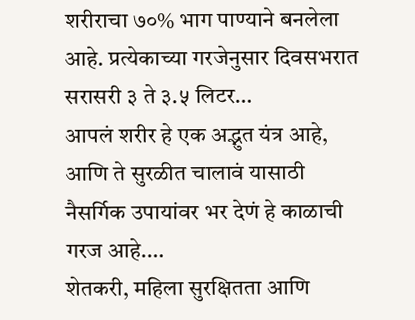शरीराचा ७०% भाग पाण्याने बनलेला आहे. प्रत्येकाच्या गरजेनुसार दिवसभरात सरासरी ३ ते ३.५ लिटर…
आपलं शरीर हे एक अद्भुत यंत्र आहे, आणि ते सुरळीत चालावं यासाठी नैसर्गिक उपायांवर भर देणं हे काळाची गरज आहे.…
शेतकरी, महिला सुरक्षितता आणि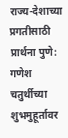राज्य-देशाच्या प्रगतीसाठी प्रार्थना पुणे: गणेश चतुर्थीच्या शुभमुहूर्तावर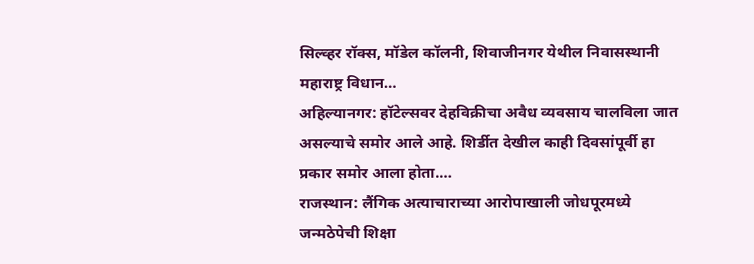सिल्व्हर रॉक्स, मॉडेल कॉलनी, शिवाजीनगर येथील निवासस्थानी महाराष्ट्र विधान…
अहिल्यानगर: हॉटेल्सवर देहविक्रीचा अवैध व्यवसाय चालविला जात असल्याचे समोर आले आहे. शिर्डीत देखील काही दिवसांपूर्वी हा प्रकार समोर आला होता.…
राजस्थान: लैंगिक अत्याचाराच्या आरोपाखाली जोधपूरमध्ये जन्मठेपेची शिक्षा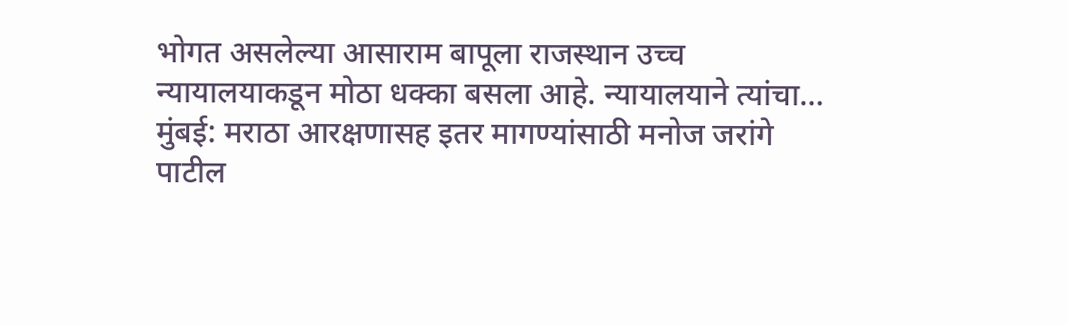भोगत असलेल्या आसाराम बापूला राजस्थान उच्च न्यायालयाकडून मोठा धक्का बसला आहे. न्यायालयाने त्यांचा…
मुंबई: मराठा आरक्षणासह इतर मागण्यांसाठी मनोज जरांगे पाटील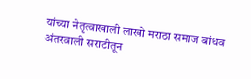यांच्या नेतृत्वाखाली लाखो मराठा समाज बांधव अंतरवाली सराटीतून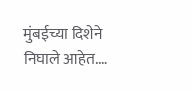मुंबईच्या दिशेने निघाले आहेत.…